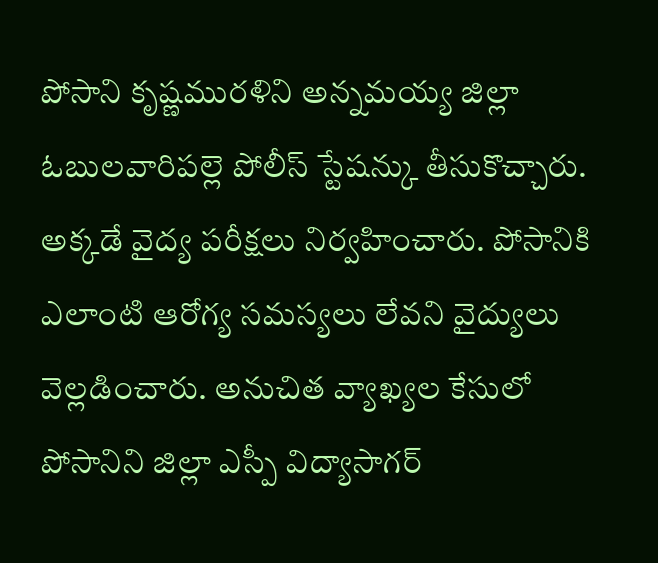పోసాని కృష్ణమురళిని అన్నమయ్య జిల్లా ఓబులవారిపల్లె పోలీస్ స్టేషన్కు తీసుకొచ్చారు. అక్కడే వైద్య పరీక్షలు నిర్వహించారు. పోసానికి ఎలాంటి ఆరోగ్య సమస్యలు లేవని వైద్యులు వెల్లడించారు. అనుచిత వ్యాఖ్యల కేసులో పోసానిని జిల్లా ఎస్పీ విద్యాసాగర్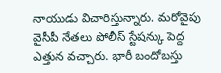నాయుడు విచారిస్తున్నారు. మరోవైపు వైసీపీ నేతలు పోలీస్ స్టేషన్కు పెద్ద ఎత్తున వచ్చారు. భారీ బందోబస్తు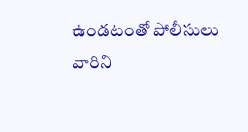ఉండటంతో పోలీసులు వారిని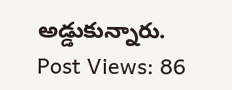అడ్డుకున్నారు.
Post Views: 86